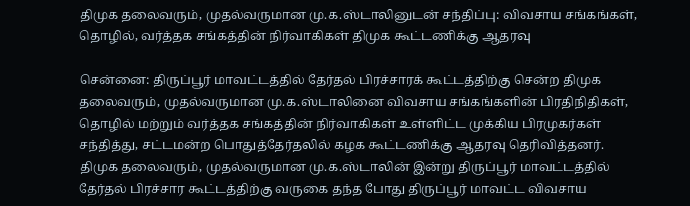திமுக தலைவரும், முதல்வருமான மு.க.ஸ்டாலினுடன் சந்திப்பு: விவசாய சங்கங்கள், தொழில், வர்த்தக சங்கத்தின் நிர்வாகிகள் திமுக கூட்டணிக்கு ஆதரவு

சென்னை: திருப்பூர் மாவட்டத்தில் தேர்தல் பிரச்சாரக் கூட்டத்திற்கு சென்ற திமுக தலைவரும், முதல்வருமான மு.க.ஸ்டாலினை விவசாய சங்கங்களின் பிரதிநிதிகள், தொழில் மற்றும் வர்த்தக சங்கத்தின் நிர்வாகிகள் உள்ளிட்ட முக்கிய பிரமுகர்கள் சந்தித்து, சட்டமன்ற பொதுத்தேர்தலில் கழக கூட்டணிக்கு ஆதரவு தெரிவித்தனர். திமுக தலைவரும், முதல்வருமான மு.க.ஸ்டாலின் இன்று திருப்பூர் மாவட்டத்தில் தேர்தல் பிரச்சார கூட்டத்திற்கு வருகை தந்த போது திருப்பூர் மாவட்ட விவசாய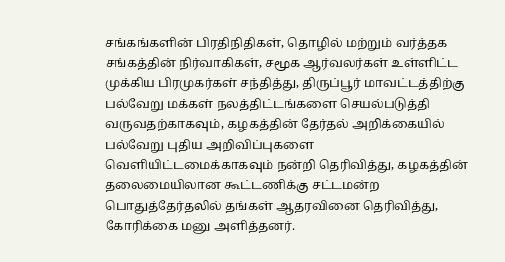சங்கங்களின் பிரதிநிதிகள், தொழில் மற்றும் வர்த்தக சங்கத்தின் நிர்வாகிகள், சமூக ஆர்வலர்கள் உள்ளிட்ட முக்கிய பிரமுகர்கள் சந்தித்து, திருப்பூர் மாவட்டத்திற்கு பல்வேறு மக்கள் நலத்திட்டங்களை செயல்படுத்தி வருவதற்காகவும், கழகத்தின் தேர்தல் அறிக்கையில் பல்வேறு புதிய அறிவிப்புகளை வெளியிட்டமைக்காகவும் நன்றி தெரிவித்து, கழகத்தின் தலைமையிலான கூட்டணிக்கு சட்டமன்ற பொதுத்தேர்தலில் தங்கள் ஆதரவினை தெரிவித்து, கோரிக்கை மனு அளித்தனர்.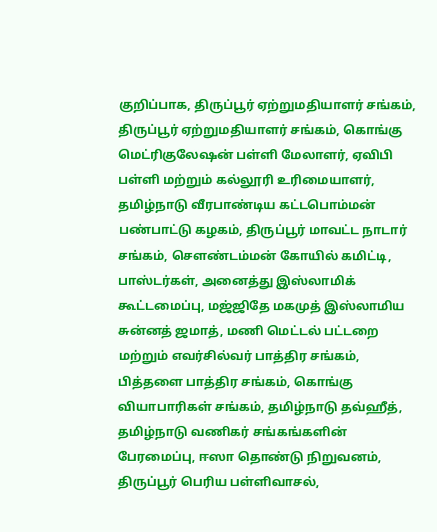குறிப்பாக, திருப்பூர் ஏற்றுமதியாளர் சங்கம், திருப்பூர் ஏற்றுமதியாளர் சங்கம், கொங்கு மெட்ரிகுலேஷன் பள்ளி மேலாளர், ஏவிபி பள்ளி மற்றும் கல்லூரி உரிமையாளர், தமிழ்நாடு வீரபாண்டிய கட்டபொம்மன் பண்பாட்டு கழகம், திருப்பூர் மாவட்ட நாடார் சங்கம், சௌண்டம்மன் கோயில் கமிட்டி, பாஸ்டர்கள், அனைத்து இஸ்லாமிக் கூட்டமைப்பு, மஜ்ஜிதே மகமுத் இஸ்லாமிய சுன்னத் ஜமாத், மணி மெட்டல் பட்டறை மற்றும் எவர்சில்வர் பாத்திர சங்கம், பித்தளை பாத்திர சங்கம், கொங்கு வியாபாரிகள் சங்கம், தமிழ்நாடு தவ்ஹீத், தமிழ்நாடு வணிகர் சங்கங்களின் பேரமைப்பு, ஈஸா தொண்டு நிறுவனம், திருப்பூர் பெரிய பள்ளிவாசல்,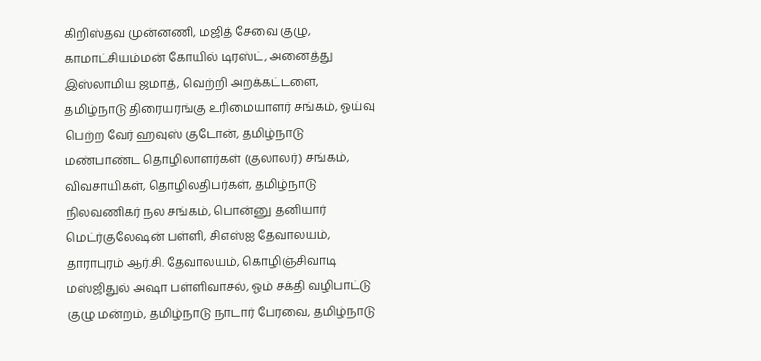கிறிஸ்தவ முன்னணி, மஜித் சேவை குழு, காமாட்சியம்மன் கோயில் டிரஸ்ட், அனைத்து இஸ்லாமிய ஜமாத், வெற்றி அறக்கட்டளை, தமிழ்நாடு திரையரங்கு உரிமையாளர் சங்கம், ஓய்வு பெற்ற வேர் ஹவுஸ் குடோன், தமிழ்நாடு மண்பாண்ட தொழிலாளர்கள் (குலாலர்) சங்கம், விவசாயிகள், தொழிலதிபர்கள், தமிழ்நாடு நிலவணிகர் நல சங்கம், பொன்னு தனியார் மெட்ர்குலேஷன் பள்ளி, சிஎஸ்ஐ தேவாலயம், தாராபுரம் ஆர்.சி. தேவாலயம், கொழிஞ்சிவாடி மஸ்ஜிதுல் அஷா பள்ளிவாசல், ஓம் சக்தி வழிபாட்டு குழு மன்றம், தமிழ்நாடு நாடார் பேரவை, தமிழ்நாடு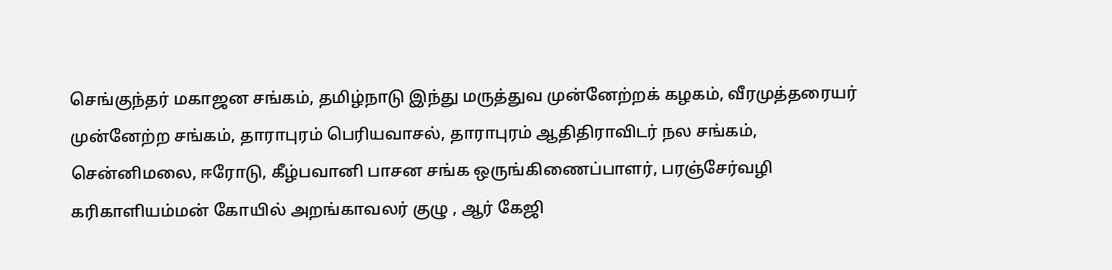செங்குந்தர் மகாஜன சங்கம், தமிழ்நாடு இந்து மருத்துவ முன்னேற்றக் கழகம், வீரமுத்தரையர் முன்னேற்ற சங்கம், தாராபுரம் பெரியவாசல், தாராபுரம் ஆதிதிராவிடர் நல சங்கம், சென்னிமலை, ஈரோடு, கீழ்பவானி பாசன சங்க ஒருங்கிணைப்பாளர், பரஞ்சேர்வழி கரிகாளியம்மன் கோயில் அறங்காவலர் குழு , ஆர் கேஜி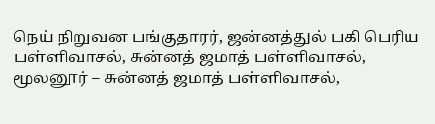நெய் நிறுவன பங்குதாரர், ஜன்னத்துல் பகி பெரிய பள்ளிவாசல், சுன்னத் ஜமாத் பள்ளிவாசல், மூலனூர் – சுன்னத் ஜமாத் பள்ளிவாசல்,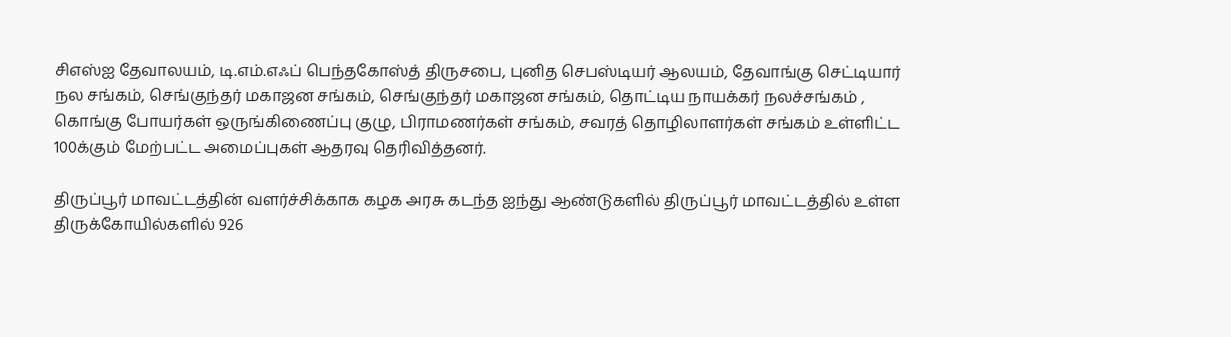சிஎஸ்ஐ தேவாலயம், டி.எம்.எஃப் பெந்தகோஸ்த் திருசபை, புனித செபஸ்டியர் ஆலயம், தேவாங்கு செட்டியார் நல சங்கம், செங்குந்தர் மகாஜன சங்கம், செங்குந்தர் மகாஜன சங்கம், தொட்டிய நாயக்கர் நலச்சங்கம் , கொங்கு போயர்கள் ஒருங்கிணைப்பு குழு, பிராமணர்கள் சங்கம், சவரத் தொழிலாளர்கள் சங்கம் உள்ளிட்ட 100க்கும் மேற்பட்ட அமைப்புகள் ஆதரவு தெரிவித்தனர்.

திருப்பூர் மாவட்டத்தின் வளர்ச்சிக்காக கழக அரசு கடந்த ஐந்து ஆண்டுகளில் திருப்பூர் மாவட்டத்தில் உள்ள திருக்கோயில்களில் 926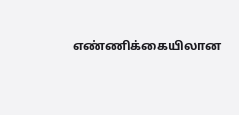எண்ணிக்கையிலான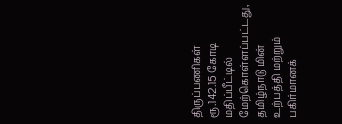திருப்பணிகள் ரூ.142.15 கோடி மதிப்பீட்டில் மேற்கொள்ளப்பட்டது, தமிழ்நாடு மின் உற்பத்தி மற்றும் பகிர்மானக்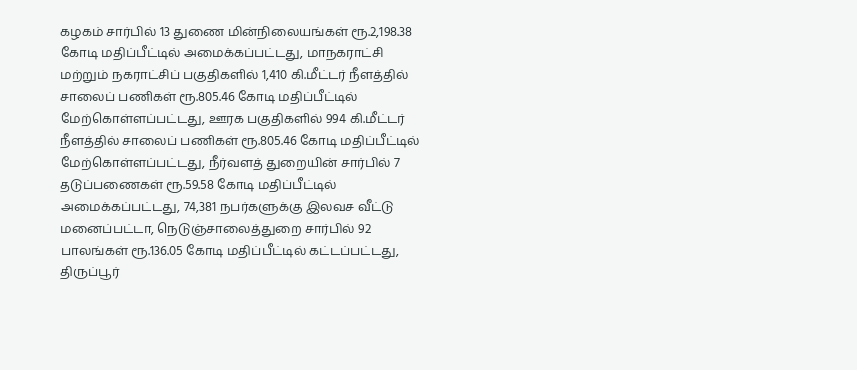கழகம் சார்பில் 13 துணை மின்நிலையங்கள் ரூ.2,198.38 கோடி மதிப்பீட்டில் அமைக்கப்பட்டது, மாநகராட்சி மற்றும் நகராட்சிப் பகுதிகளில் 1,410 கி.மீட்டர் நீளத்தில் சாலைப் பணிகள் ரூ.805.46 கோடி மதிப்பீட்டில் மேற்கொள்ளப்பட்டது, ஊரக பகுதிகளில் 994 கி.மீட்டர் நீளத்தில் சாலைப் பணிகள் ரூ.805.46 கோடி மதிப்பீட்டில் மேற்கொள்ளப்பட்டது, நீர்வளத் துறையின் சார்பில் 7 தடுப்பணைகள் ரூ.59.58 கோடி மதிப்பீட்டில் அமைக்கப்பட்டது, 74,381 நபர்களுக்கு இலவச வீட்டு மனைப்பட்டா, நெடுஞ்சாலைத்துறை சார்பில் 92 பாலங்கள் ரூ.136.05 கோடி மதிப்பீட்டில் கட்டப்பட்டது, திருப்பூர்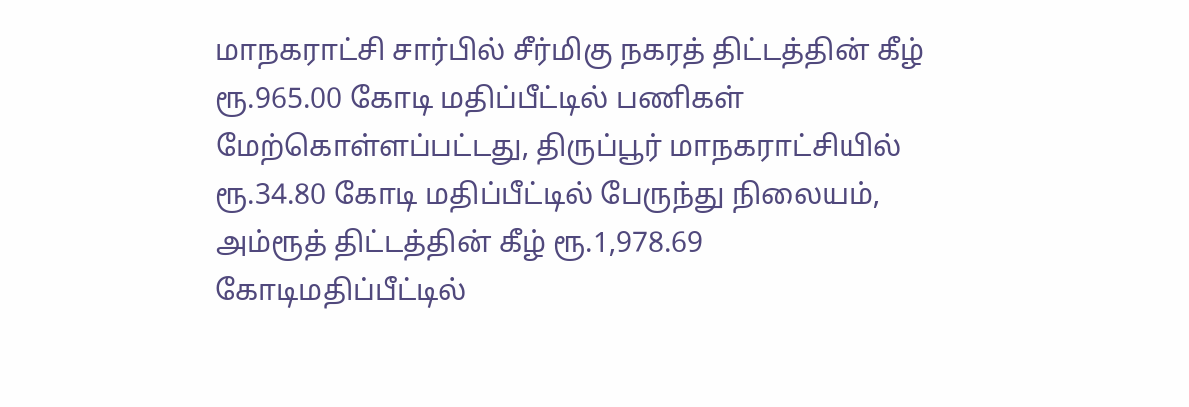மாநகராட்சி சார்பில் சீர்மிகு நகரத் திட்டத்தின் கீழ் ரூ.965.00 கோடி மதிப்பீட்டில் பணிகள் மேற்கொள்ளப்பட்டது, திருப்பூர் மாநகராட்சியில் ரூ.34.80 கோடி மதிப்பீட்டில் பேருந்து நிலையம், அம்ரூத் திட்டத்தின் கீழ் ரூ.1,978.69 கோடிமதிப்பீட்டில்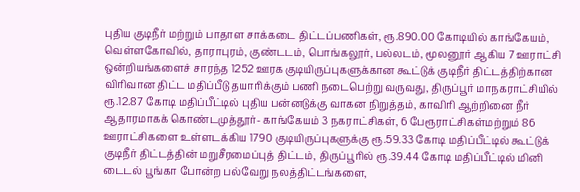புதிய குடிநீர் மற்றும் பாதாள சாக்கடை திட்டப்பணிகள், ரூ.890.00 கோடியில் காங்கேயம், வெள்ளகோவில், தாராபுரம், குண்டடம், பொங்கலூர், பல்லடம், மூலனூர் ஆகிய 7 ஊராட்சி ஒன்றியங்களைச் சாரந்த 1252 ஊரக குடியிருப்புகளுக்கான கூட்டுக் குடிநீர் திட்டத்திற்கான விரிவான திட்ட மதிப்பீடு தயாரிக்கும் பணி நடைபெற்று வருவது, திருப்பூர் மாநகராட்சியில் ரூ.12.87 கோடி மதிப்பீட்டில் புதிய பன்னடுக்கு வாகன நிறுத்தம், காவிரி ஆற்றினை நீர் ஆதாரமாகக் கொண்டமுத்தூர்- காங்கேயம் 3 நகராட்சிகள், 6 பேரூராட்சிகள்மற்றும் 86 ஊராட்சிகளை உள்ளடக்கிய 1790 குடியிருப்புகளுக்கு ரூ.59.33 கோடி மதிப்பீட்டில் கூட்டுக் குடிநீர் திட்டத்தின் மறுசீரமைப்புத் திட்டம், திருப்பூரில் ரூ.39.44 கோடி மதிப்பீட்டில் மினி டைடல் பூங்கா போன்ற பல்வேறு நலத்திட்டங்களை,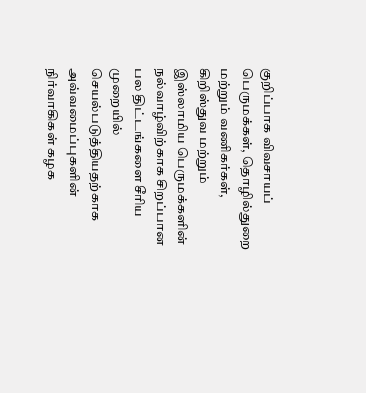குறிப்பாக விவசாயப் பெருமக்கள், தொழில்துறை மற்றும் வணிகர்கள், கிறிஸ்துவ மற்றும் இஸ்லாமிய பெருமக்களின் நல்வாழ்விற்காக சிறப்பான பல திட்டங்களை சீரிய முறையில் செயல்படுத்தியதற்காக அவ்வமைப்புகளின் நிர்வாகிகள் கழக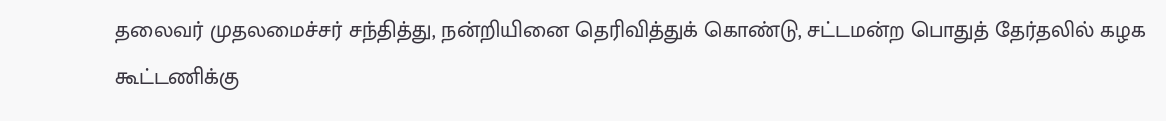தலைவர் முதலமைச்சர் சந்தித்து, நன்றியினை தெரிவித்துக் கொண்டு, சட்டமன்ற பொதுத் தேர்தலில் கழக கூட்டணிக்கு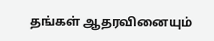தங்கள் ஆதரவினையும்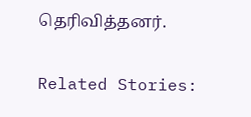தெரிவித்தனர்.

Related Stories: